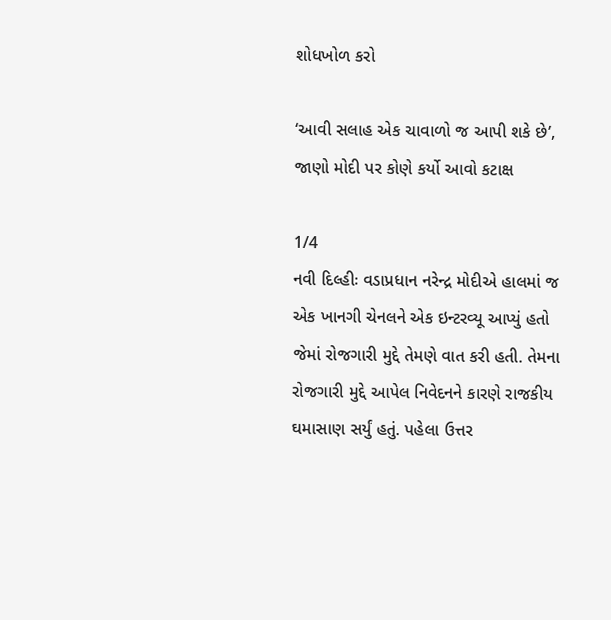શોધખોળ કરો

‘આવી સલાહ એક ચાવાળો જ આપી શકે છે’, જાણો મોદી પર કોણે કર્યો આવો કટાક્ષ

1/4
નવી દિલ્હીઃ વડાપ્રધાન નરેન્દ્ર મોદીએ હાલમાં જ એક ખાનગી ચેનલને એક ઇન્ટરવ્યૂ આપ્યું હતો જેમાં રોજગારી મુદ્દે તેમણે વાત કરી હતી. તેમના રોજગારી મુદ્દે આપેલ નિવેદનને કારણે રાજકીય ઘમાસાણ સર્યું હતું. પહેલા ઉત્તર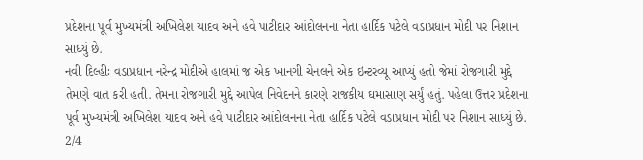પ્રદેશના પૂર્વ મુખ્યમંત્રી અખિલેશ યાદવ અને હવે પાટીદાર આંદોલનના નેતા હાર્દિક પટેલે વડાપ્રધાન મોદી પર નિશાન સાધ્યું છે.
નવી દિલ્હીઃ વડાપ્રધાન નરેન્દ્ર મોદીએ હાલમાં જ એક ખાનગી ચેનલને એક ઇન્ટરવ્યૂ આપ્યું હતો જેમાં રોજગારી મુદ્દે તેમણે વાત કરી હતી. તેમના રોજગારી મુદ્દે આપેલ નિવેદનને કારણે રાજકીય ઘમાસાણ સર્યું હતું. પહેલા ઉત્તર પ્રદેશના પૂર્વ મુખ્યમંત્રી અખિલેશ યાદવ અને હવે પાટીદાર આંદોલનના નેતા હાર્દિક પટેલે વડાપ્રધાન મોદી પર નિશાન સાધ્યું છે.
2/4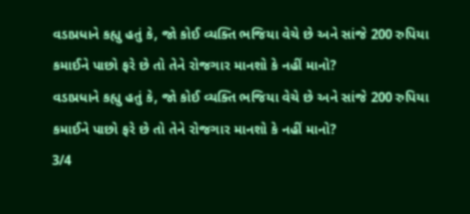વડાપ્રધાને કહ્યુ હતું કે, જો કોઈ વ્યક્તિ ભજિયા વેચે છે અને સાંજે 200 રુપિયા કમાઈને પાછો ફરે છે તો તેને રોજગાર માનશો કે નહીં માનો?
વડાપ્રધાને કહ્યુ હતું કે, જો કોઈ વ્યક્તિ ભજિયા વેચે છે અને સાંજે 200 રુપિયા કમાઈને પાછો ફરે છે તો તેને રોજગાર માનશો કે નહીં માનો?
3/4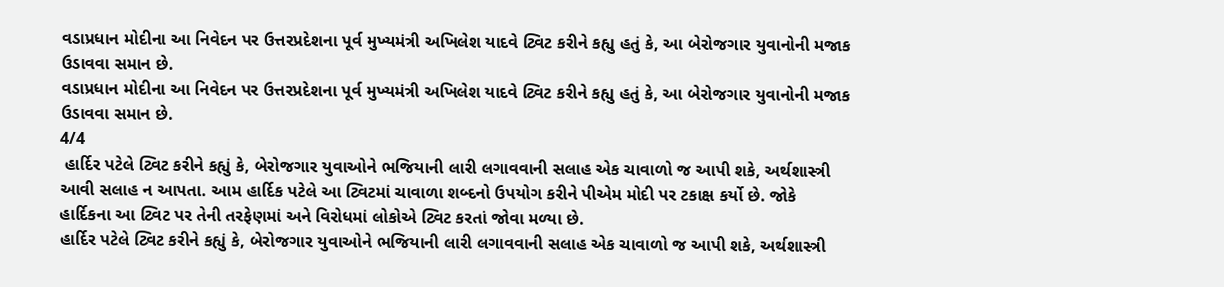વડાપ્રધાન મોદીના આ નિવેદન પર ઉત્તરપ્રદેશના પૂર્વ મુખ્યમંત્રી અખિલેશ યાદવે ટ્વિટ કરીને કહ્યુ હતું કે, આ બેરોજગાર યુવાનોની મજાક ઉડાવવા સમાન છે.
વડાપ્રધાન મોદીના આ નિવેદન પર ઉત્તરપ્રદેશના પૂર્વ મુખ્યમંત્રી અખિલેશ યાદવે ટ્વિટ કરીને કહ્યુ હતું કે, આ બેરોજગાર યુવાનોની મજાક ઉડાવવા સમાન છે.
4/4
 હાર્દિર પટેલે ટ્વિટ કરીને કહ્યું કે, બેરોજગાર યુવાઓને ભજિયાની લારી લગાવવાની સલાહ એક ચાવાળો જ આપી શકે, અર્થશાસ્ત્રી આવી સલાહ ન આપતા. આમ હાર્દિક પટેલે આ ટ્વિટમાં ચાવાળા શબ્દનો ઉપયોગ કરીને પીએમ મોદી પર ટકાક્ષ કર્યો છે. જોકે હાર્દિકના આ ટ્વિટ પર તેની તરફેણમાં અને વિરોધમાં લોકોએ ટ્વિટ કરતાં જોવા મળ્યા છે.
હાર્દિર પટેલે ટ્વિટ કરીને કહ્યું કે, બેરોજગાર યુવાઓને ભજિયાની લારી લગાવવાની સલાહ એક ચાવાળો જ આપી શકે, અર્થશાસ્ત્રી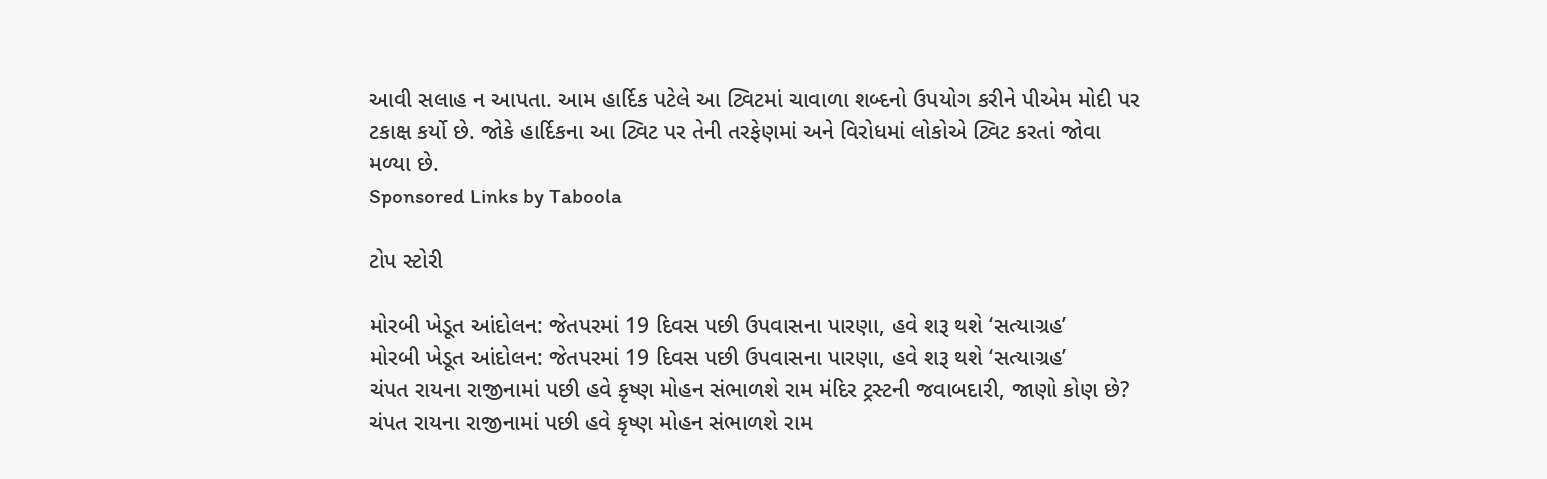આવી સલાહ ન આપતા. આમ હાર્દિક પટેલે આ ટ્વિટમાં ચાવાળા શબ્દનો ઉપયોગ કરીને પીએમ મોદી પર ટકાક્ષ કર્યો છે. જોકે હાર્દિકના આ ટ્વિટ પર તેની તરફેણમાં અને વિરોધમાં લોકોએ ટ્વિટ કરતાં જોવા મળ્યા છે.
Sponsored Links by Taboola

ટોપ સ્ટોરી

મોરબી ખેડૂત આંદોલન: જેતપરમાં 19 દિવસ પછી ઉપવાસના પારણા, હવે શરૂ થશે ‘સત્યાગ્રહ’
મોરબી ખેડૂત આંદોલન: જેતપરમાં 19 દિવસ પછી ઉપવાસના પારણા, હવે શરૂ થશે ‘સત્યાગ્રહ’
ચંપત રાયના રાજીનામાં પછી હવે કૃષ્ણ મોહન સંભાળશે રામ મંદિર ટ્રસ્ટની જવાબદારી, જાણો કોણ છે?
ચંપત રાયના રાજીનામાં પછી હવે કૃષ્ણ મોહન સંભાળશે રામ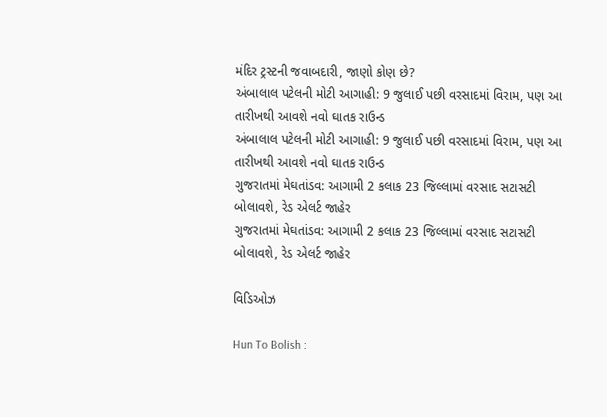મંદિર ટ્રસ્ટની જવાબદારી, જાણો કોણ છે?
અંબાલાલ પટેલની મોટી આગાહી: 9 જુલાઈ પછી વરસાદમાં વિરામ, પણ આ તારીખથી આવશે નવો ઘાતક રાઉન્ડ
અંબાલાલ પટેલની મોટી આગાહી: 9 જુલાઈ પછી વરસાદમાં વિરામ, પણ આ તારીખથી આવશે નવો ઘાતક રાઉન્ડ
ગુજરાતમાં મેઘતાંડવ: આગામી 2 કલાક 23 જિલ્લામાં વરસાદ સટાસટી બોલાવશે, રેડ એલર્ટ જાહેર
ગુજરાતમાં મેઘતાંડવ: આગામી 2 કલાક 23 જિલ્લામાં વરસાદ સટાસટી બોલાવશે, રેડ એલર્ટ જાહેર

વિડિઓઝ

Hun To Bolish :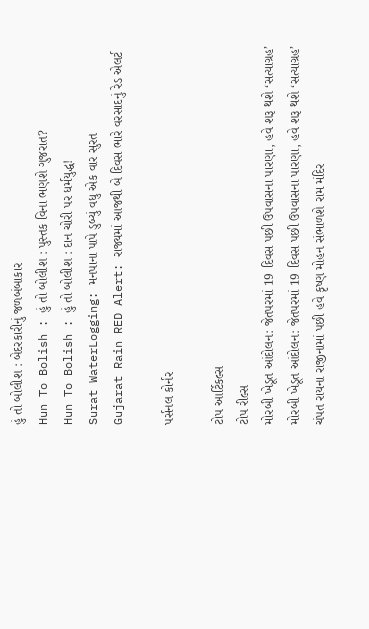હું તો બોલીશ : બેદરકારીનું જળબંબાકાર
Hun To Bolish : હું તો બોલીશ : પુસ્તક વિના ભણશે ગુજરાત?
Hun To Bolish : હું તો બોલીશ : દાન ચોરી પર ધર્મયુદ્ધ!
Surat WaterLogging: મનપાના પાપે ડુબ્યું વધુ એક વાર સુરત
Gujarat Rain RED Alert: રાજ્યમાં આજથી બે દિવસ ભારે વરસાદનું રેડ એલર્ટ

પર્સનલ કોર્નર

ટોપ આર્ટિકલ્સ
ટોપ રીલ્સ
મોરબી ખેડૂત આંદોલન: જેતપરમાં 19 દિવસ પછી ઉપવાસના પારણા, હવે શરૂ થશે ‘સત્યાગ્રહ’
મોરબી ખેડૂત આંદોલન: જેતપરમાં 19 દિવસ પછી ઉપવાસના પારણા, હવે શરૂ થશે ‘સત્યાગ્રહ’
ચંપત રાયના રાજીનામાં પછી હવે કૃષ્ણ મોહન સંભાળશે રામ મંદિર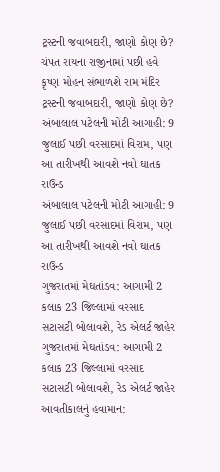ટ્રસ્ટની જવાબદારી, જાણો કોણ છે?
ચંપત રાયના રાજીનામાં પછી હવે કૃષ્ણ મોહન સંભાળશે રામ મંદિર ટ્રસ્ટની જવાબદારી, જાણો કોણ છે?
અંબાલાલ પટેલની મોટી આગાહી: 9 જુલાઈ પછી વરસાદમાં વિરામ, પણ આ તારીખથી આવશે નવો ઘાતક રાઉન્ડ
અંબાલાલ પટેલની મોટી આગાહી: 9 જુલાઈ પછી વરસાદમાં વિરામ, પણ આ તારીખથી આવશે નવો ઘાતક રાઉન્ડ
ગુજરાતમાં મેઘતાંડવ: આગામી 2 કલાક 23 જિલ્લામાં વરસાદ સટાસટી બોલાવશે, રેડ એલર્ટ જાહેર
ગુજરાતમાં મેઘતાંડવ: આગામી 2 કલાક 23 જિલ્લામાં વરસાદ સટાસટી બોલાવશે, રેડ એલર્ટ જાહેર
આવતીકાલનું હવામાન: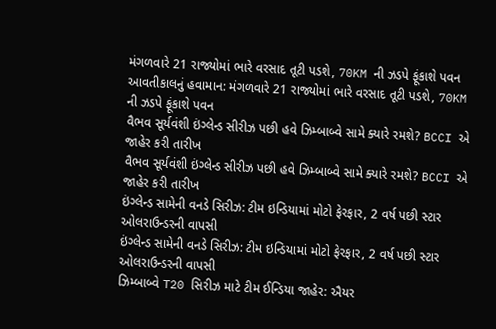મંગળવારે 21 રાજ્યોમાં ભારે વરસાદ તૂટી પડશે, 70KM ની ઝડપે ફૂંકાશે પવન
આવતીકાલનું હવામાન: મંગળવારે 21 રાજ્યોમાં ભારે વરસાદ તૂટી પડશે, 70KM ની ઝડપે ફૂંકાશે પવન
વૈભવ સૂર્યવંશી ઇંગ્લેન્ડ સીરીઝ પછી હવે ઝિમ્બાબ્વે સામે ક્યારે રમશે? BCCI એ જાહેર કરી તારીખ
વૈભવ સૂર્યવંશી ઇંગ્લેન્ડ સીરીઝ પછી હવે ઝિમ્બાબ્વે સામે ક્યારે રમશે? BCCI એ જાહેર કરી તારીખ
ઇંગ્લેન્ડ સામેની વનડે સિરીઝ: ટીમ ઇન્ડિયામાં મોટો ફેરફાર, 2 વર્ષ પછી સ્ટાર ઓલરાઉન્ડરની વાપસી
ઇંગ્લેન્ડ સામેની વનડે સિરીઝ: ટીમ ઇન્ડિયામાં મોટો ફેરફાર, 2 વર્ષ પછી સ્ટાર ઓલરાઉન્ડરની વાપસી
ઝિમ્બાબ્વે T20 સિરીઝ માટે ટીમ ઈન્ડિયા જાહેર: ઐયર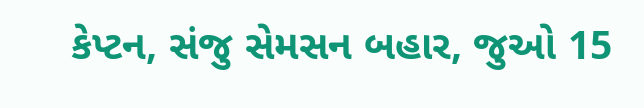કેપ્ટન, સંજુ સેમસન બહાર, જુઓ 15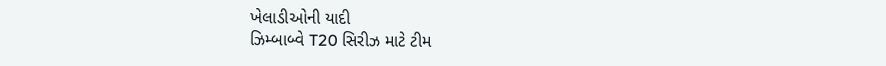ખેલાડીઓની યાદી
ઝિમ્બાબ્વે T20 સિરીઝ માટે ટીમ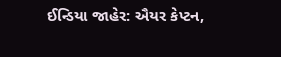ઈન્ડિયા જાહેર: ઐયર કેપ્ટન,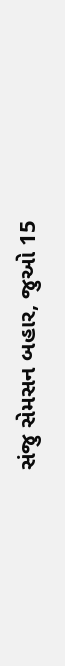સંજુ સેમસન બહાર, જુઓ 15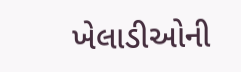ખેલાડીઓની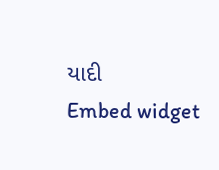યાદી
Embed widget